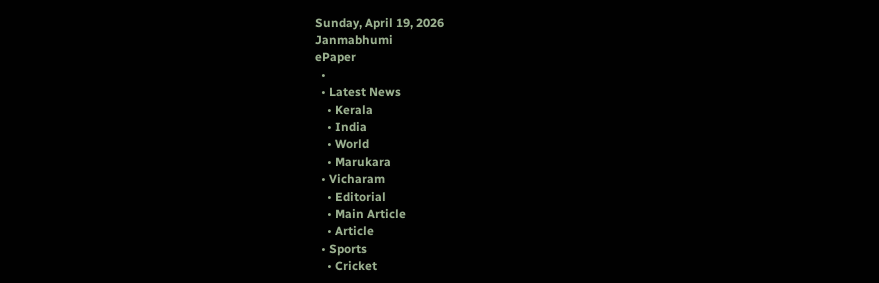Sunday, April 19, 2026
Janmabhumi
ePaper
  •
  • Latest News
    • Kerala
    • India
    • World
    • Marukara
  • Vicharam
    • Editorial
    • Main Article
    • Article
  • Sports
    • Cricket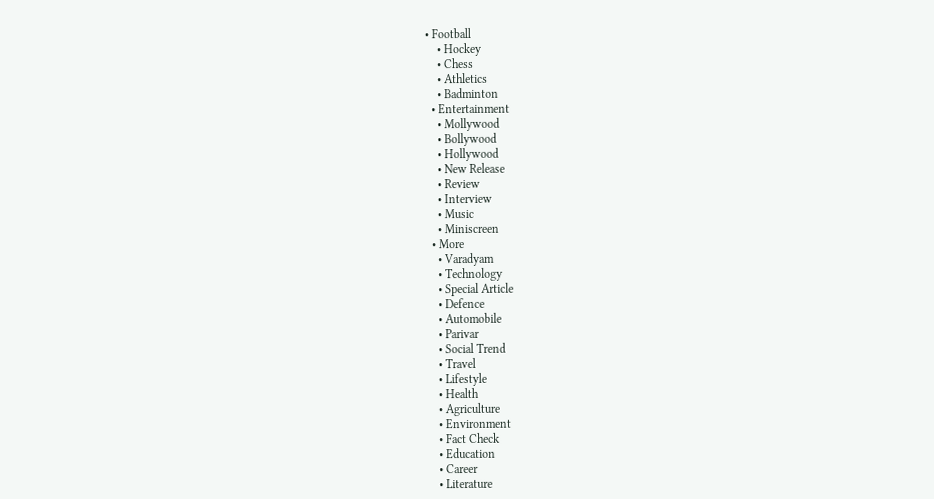• Football
    • Hockey
    • Chess
    • Athletics
    • Badminton
  • Entertainment
    • Mollywood
    • Bollywood
    • Hollywood
    • New Release
    • Review
    • Interview
    • Music
    • Miniscreen
  • More
    • Varadyam
    • Technology
    • Special Article
    • Defence
    • Automobile
    • Parivar
    • Social Trend
    • Travel
    • Lifestyle
    • Health
    • Agriculture
    • Environment
    • Fact Check
    • Education
    • Career
    • Literature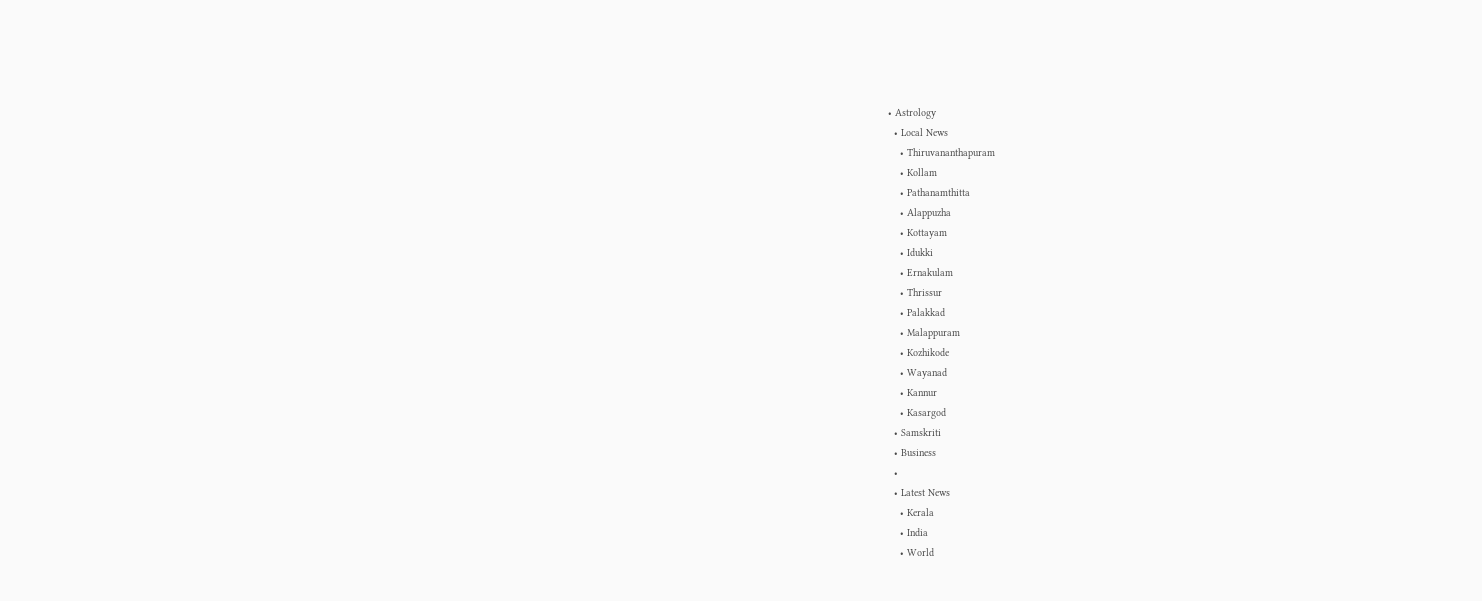• Astrology
  • Local News
    • Thiruvananthapuram
    • Kollam
    • Pathanamthitta
    • Alappuzha
    • Kottayam
    • Idukki
    • Ernakulam
    • Thrissur
    • Palakkad
    • Malappuram
    • Kozhikode
    • Wayanad
    • Kannur
    • Kasargod
  • Samskriti
  • Business
  •
  • Latest News
    • Kerala
    • India
    • World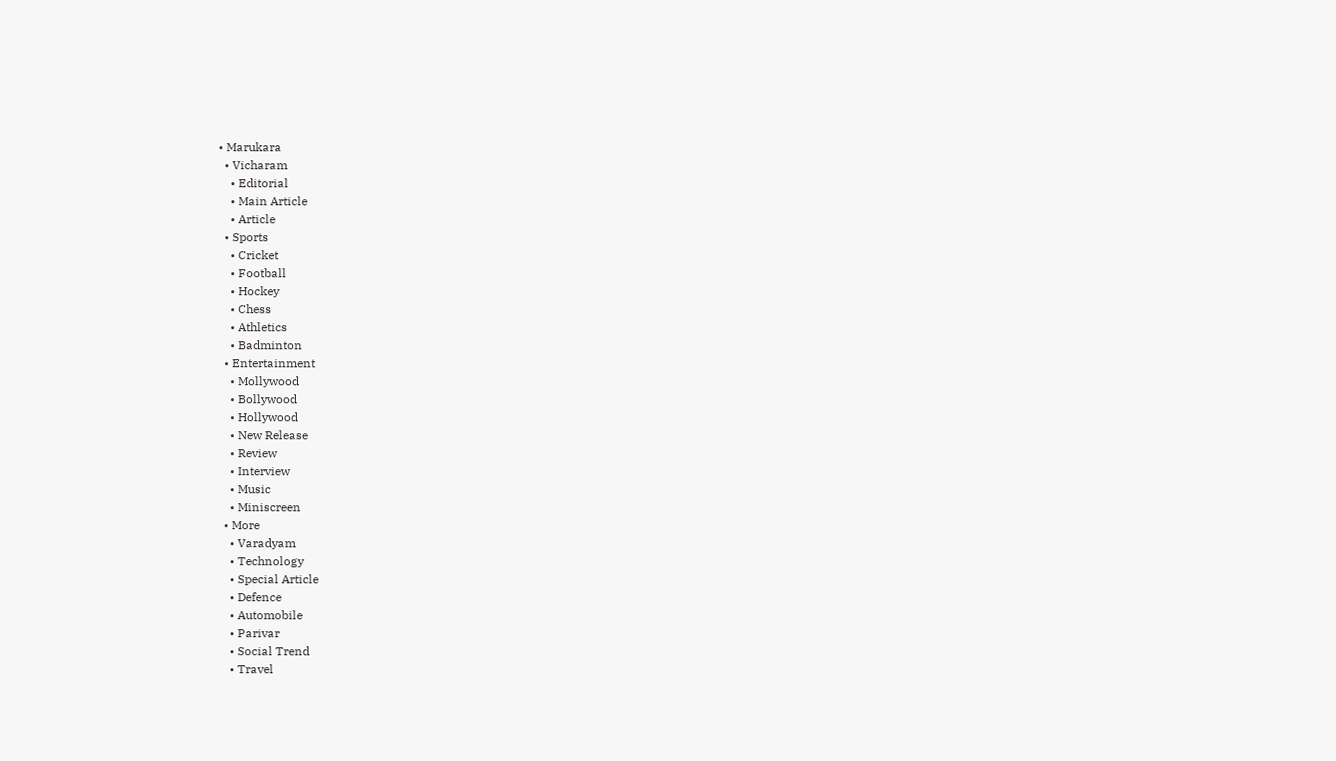• Marukara
  • Vicharam
    • Editorial
    • Main Article
    • Article
  • Sports
    • Cricket
    • Football
    • Hockey
    • Chess
    • Athletics
    • Badminton
  • Entertainment
    • Mollywood
    • Bollywood
    • Hollywood
    • New Release
    • Review
    • Interview
    • Music
    • Miniscreen
  • More
    • Varadyam
    • Technology
    • Special Article
    • Defence
    • Automobile
    • Parivar
    • Social Trend
    • Travel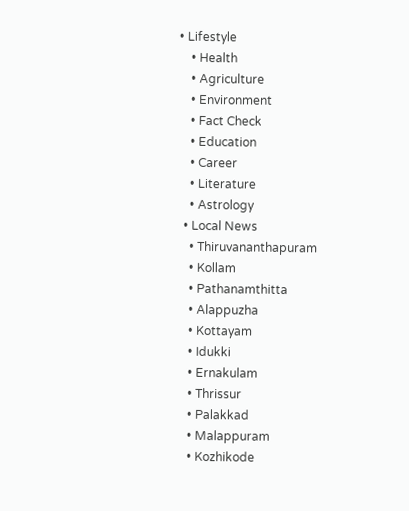• Lifestyle
    • Health
    • Agriculture
    • Environment
    • Fact Check
    • Education
    • Career
    • Literature
    • Astrology
  • Local News
    • Thiruvananthapuram
    • Kollam
    • Pathanamthitta
    • Alappuzha
    • Kottayam
    • Idukki
    • Ernakulam
    • Thrissur
    • Palakkad
    • Malappuram
    • Kozhikode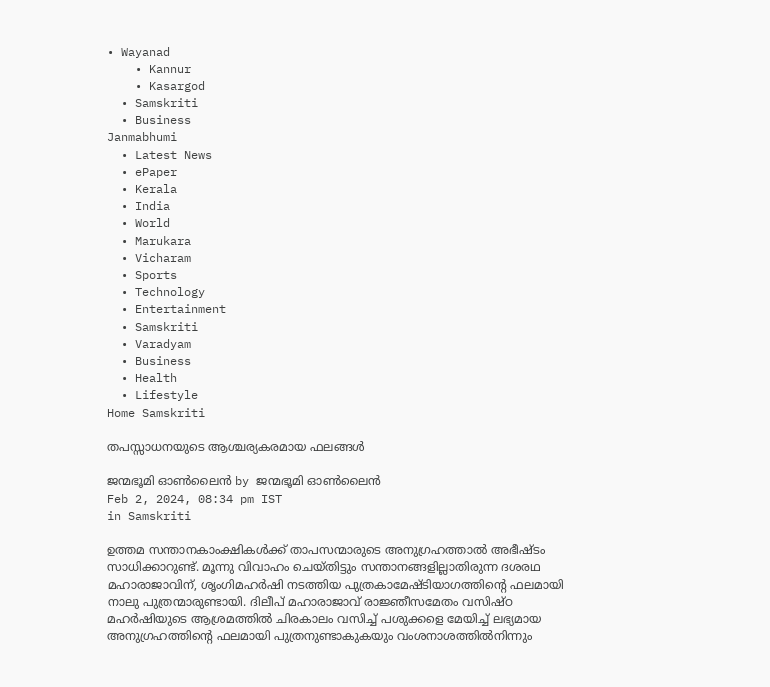• Wayanad
    • Kannur
    • Kasargod
  • Samskriti
  • Business
Janmabhumi
  • Latest News
  • ePaper
  • Kerala
  • India
  • World
  • Marukara
  • Vicharam
  • Sports
  • Technology
  • Entertainment
  • Samskriti
  • Varadyam
  • Business
  • Health
  • Lifestyle
Home Samskriti

തപസ്സാധനയുടെ ആശ്ചര്യകരമായ ഫലങ്ങള്‍

ജന്മഭൂമി ഓണ്‍ലൈന്‍ by ജന്മഭൂമി ഓണ്‍ലൈന്‍
Feb 2, 2024, 08:34 pm IST
in Samskriti

ഉത്തമ സന്താനകാംക്ഷികള്‍ക്ക് താപസന്മാരുടെ അനുഗ്രഹത്താല്‍ അഭീഷ്ടം സാധിക്കാറുണ്ട്. മൂന്നു വിവാഹം ചെയ്തിട്ടും സന്താനങ്ങളില്ലാതിരുന്ന ദശരഥ മഹാരാജാവിന്, ശൃംഗിമഹര്‍ഷി നടത്തിയ പുത്രകാമേഷ്ടിയാഗത്തിന്റെ ഫലമായി നാലു പുത്രന്മാരുണ്ടായി. ദിലീപ് മഹാരാജാവ് രാജ്ഞീസമേതം വസിഷ്ഠ മഹര്‍ഷിയുടെ ആശ്രമത്തില്‍ ചിരകാലം വസിച്ച് പശുക്കളെ മേയിച്ച് ലഭ്യമായ അനുഗ്രഹത്തിന്റെ ഫലമായി പുത്രനുണ്ടാകുകയും വംശനാശത്തില്‍നിന്നും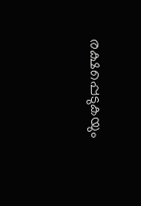രക്ഷപ്പെടുകയും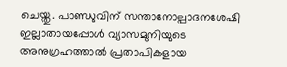ചെയ്തു. പാണ്ഡുവിന് സന്താനോല്പാദനശേഷി ഇല്ലാതായപ്പോള്‍ വ്യാസമുനിയുടെ അനുഗ്രഹത്താല്‍ പ്രതാപികളായ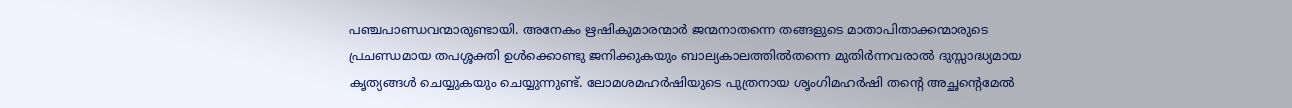പഞ്ചപാണ്ഡവന്മാരുണ്ടായി. അനേകം ഋഷികുമാരന്മാര്‍ ജന്മനാതന്നെ തങ്ങളുടെ മാതാപിതാക്കന്മാരുടെ പ്രചണ്ഡമായ തപശ്ശക്തി ഉള്‍ക്കൊണ്ടു ജനിക്കുകയും ബാല്യകാലത്തില്‍തന്നെ മുതിര്‍ന്നവരാല്‍ ദുസ്സാദ്ധ്യമായ കൃത്യങ്ങള്‍ ചെയ്യുകയും ചെയ്യുന്നുണ്ട്. ലോമശമഹര്‍ഷിയുടെ പുത്രനായ ശൃംഗിമഹര്‍ഷി തന്റെ അച്ഛന്റെമേല്‍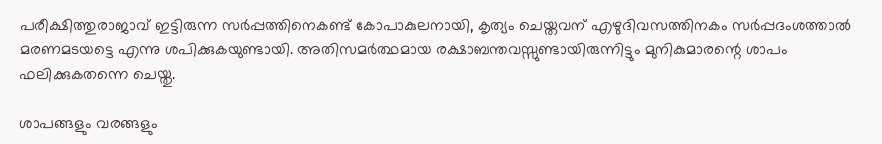പരീക്ഷിത്തുരാജാവ് ഇട്ടിരുന്ന സര്‍പ്പത്തിനെകണ്ട് കോപാകുലനായി, കൃത്യം ചെയ്തവന് എഴുദിവസത്തിനകം സര്‍പ്പദംശത്താല്‍ മരണമടയട്ടെ എന്നു ശപിക്കുകയുണ്ടായി. അതിസമര്‍ത്ഥമായ രക്ഷാബന്തവസ്സുണ്ടായിരുന്നിട്ടും മുനികുമാരന്റെ ശാപം ഫലിക്കുകതന്നെ ചെയ്തു.

ശാപങ്ങളും വരങ്ങളും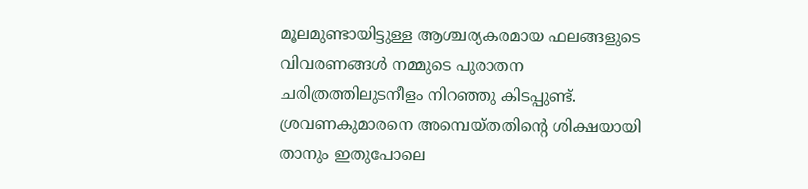മൂലമുണ്ടായിട്ടുള്ള ആശ്ചര്യകരമായ ഫലങ്ങളുടെ വിവരണങ്ങള്‍ നമ്മുടെ പുരാതന ചരിത്രത്തിലുടനീളം നിറഞ്ഞു കിടപ്പുണ്ട്. ശ്രവണകുമാരനെ അമ്പെയ്തതിന്റെ ശിക്ഷയായി താനും ഇതുപോലെ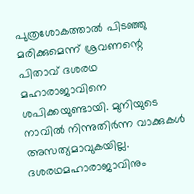പുത്രശോകത്താല്‍ പിടഞ്ഞു മരിക്കുമെന്ന് ശ്രവണന്റെ പിതാവ് ദശരഥ മഹാരാജാവിനെ ശപിക്കയുണ്ടായി. മുനിയുടെ നാവില്‍ നിന്നുതിര്‍ന്ന വാക്കുകള്‍ അസത്യമാവുകയില്ല. ദശരഥമഹാരാജാവിനും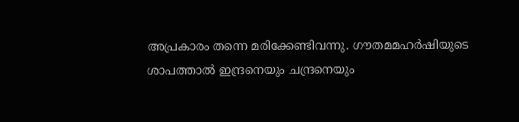അപ്രകാരം തന്നെ മരിക്കേണ്ടിവന്നു. ഗൗതമമഹര്‍ഷിയുടെ ശാപത്താല്‍ ഇന്ദ്രനെയും ചന്ദ്രനെയും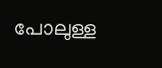പോലുള്ള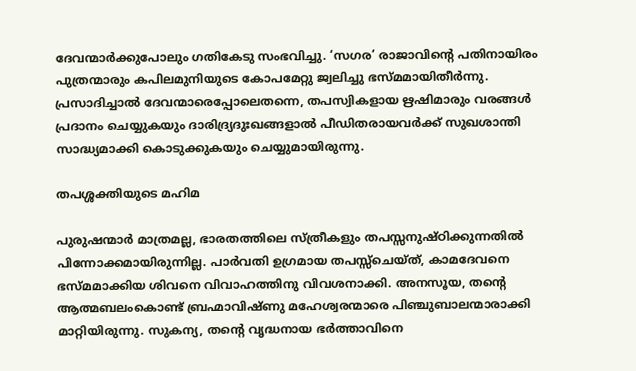ദേവന്മാര്‍ക്കുപോലും ഗതികേടു സംഭവിച്ചു. ‘സഗര’ രാജാവിന്റെ പതിനായിരം പുത്രന്മാരും കപിലമുനിയുടെ കോപമേറ്റു ജ്വലിച്ചു ഭസ്മമായിതീര്‍ന്നു. പ്രസാദിച്ചാല്‍ ദേവന്മാരെപ്പോലെതന്നെ, തപസ്വികളായ ഋഷിമാരും വരങ്ങള്‍ പ്രദാനം ചെയ്യുകയും ദാരിദ്ര്യദുഃഖങ്ങളാല്‍ പീഡിതരായവര്‍ക്ക് സുഖശാന്തി സാദ്ധ്യമാക്കി കൊടുക്കുകയും ചെയ്യുമായിരുന്നു.

തപശ്ശക്തിയുടെ മഹിമ

പുരുഷന്മാര്‍ മാത്രമല്ല, ഭാരതത്തിലെ സ്ത്രീകളും തപസ്സനുഷ്ഠിക്കുന്നതില്‍ പിന്നോക്കമായിരുന്നില്ല. പാര്‍വതി ഉഗ്രമായ തപസ്സ്‌ചെയ്ത്, കാമദേവനെ ഭസ്മമാക്കിയ ശിവനെ വിവാഹത്തിനു വിവശനാക്കി. അനസൂയ, തന്റെ ആത്മബലംകൊണ്ട് ബ്രഹ്മാവിഷ്ണു മഹേശ്വരന്മാരെ പിഞ്ചുബാലന്മാരാക്കി മാറ്റിയിരുന്നു. സുകന്യ, തന്റെ വൃദ്ധനായ ഭര്‍ത്താവിനെ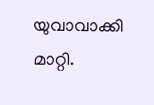യുവാവാക്കി മാറ്റി.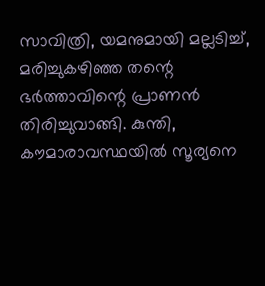സാവിത്രി, യമനുമായി മല്ലടിച്ച്, മരിച്ചുകഴിഞ്ഞ തന്റെ ഭര്‍ത്താവിന്റെ പ്രാണന്‍ തിരിച്ചുവാങ്ങി. കുന്തി, കൗമാരാവസ്ഥയില്‍ സൂര്യനെ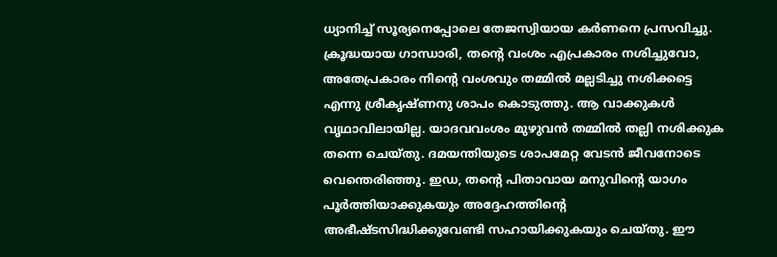ധ്യാനിച്ച് സൂര്യനെപ്പോലെ തേജസ്വിയായ കര്‍ണനെ പ്രസവിച്ചു. ക്രൂദ്ധയായ ഗാന്ധാരി, തന്റെ വംശം എപ്രകാരം നശിച്ചുവോ, അതേപ്രകാരം നിന്റെ വംശവും തമ്മില്‍ മല്ലടിച്ചു നശിക്കട്ടെ എന്നു ശ്രീകൃഷ്ണനു ശാപം കൊടുത്തു. ആ വാക്കുകള്‍ വൃഥാവിലായില്ല. യാദവവംശം മുഴുവന്‍ തമ്മില്‍ തല്ലി നശിക്കുക തന്നെ ചെയ്തു. ദമയന്തിയുടെ ശാപമേറ്റ വേടന്‍ ജീവനോടെ വെന്തെരിഞ്ഞു. ഇഡ, തന്റെ പിതാവായ മനുവിന്റെ യാഗം പൂര്‍ത്തിയാക്കുകയും അദ്ദേഹത്തിന്റെ അഭീഷ്ടസിദ്ധിക്കുവേണ്ടി സഹായിക്കുകയും ചെയ്തു. ഈ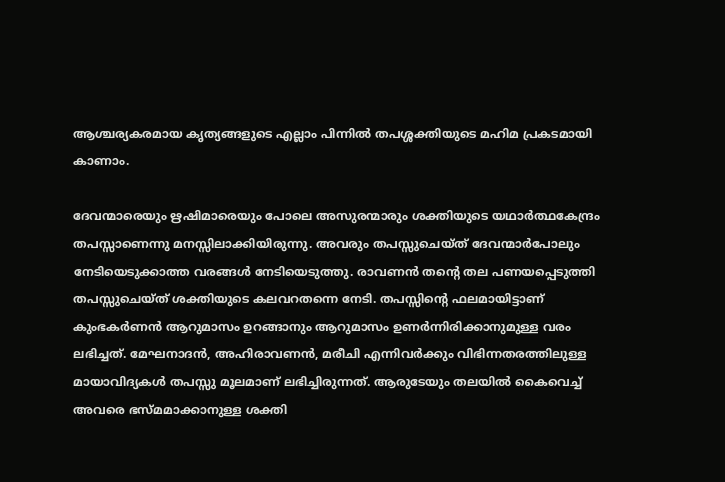ആശ്ചര്യകരമായ കൃത്യങ്ങളുടെ എല്ലാം പിന്നില്‍ തപശ്ശക്തിയുടെ മഹിമ പ്രകടമായി കാണാം.

ദേവന്മാരെയും ഋഷിമാരെയും പോലെ അസുരന്മാരും ശക്തിയുടെ യഥാര്‍ത്ഥകേന്ദ്രം തപസ്സാണെന്നു മനസ്സിലാക്കിയിരുന്നു. അവരും തപസ്സുചെയ്ത് ദേവന്മാര്‍പോലും നേടിയെടുക്കാത്ത വരങ്ങള്‍ നേടിയെടുത്തു. രാവണന്‍ തന്റെ തല പണയപ്പെടുത്തി തപസ്സുചെയ്ത് ശക്തിയുടെ കലവറതന്നെ നേടി. തപസ്സിന്റെ ഫലമായിട്ടാണ് കുംഭകര്‍ണന്‍ ആറുമാസം ഉറങ്ങാനും ആറുമാസം ഉണര്‍ന്നിരിക്കാനുമുള്ള വരം ലഭിച്ചത്. മേഘനാദന്‍, അഹിരാവണന്‍, മരീചി എന്നിവര്‍ക്കും വിഭിന്നതരത്തിലുള്ള മായാവിദ്യകള്‍ തപസ്സു മൂലമാണ് ലഭിച്ചിരുന്നത്. ആരുടേയും തലയില്‍ കൈവെച്ച് അവരെ ഭസ്മമാക്കാനുള്ള ശക്തി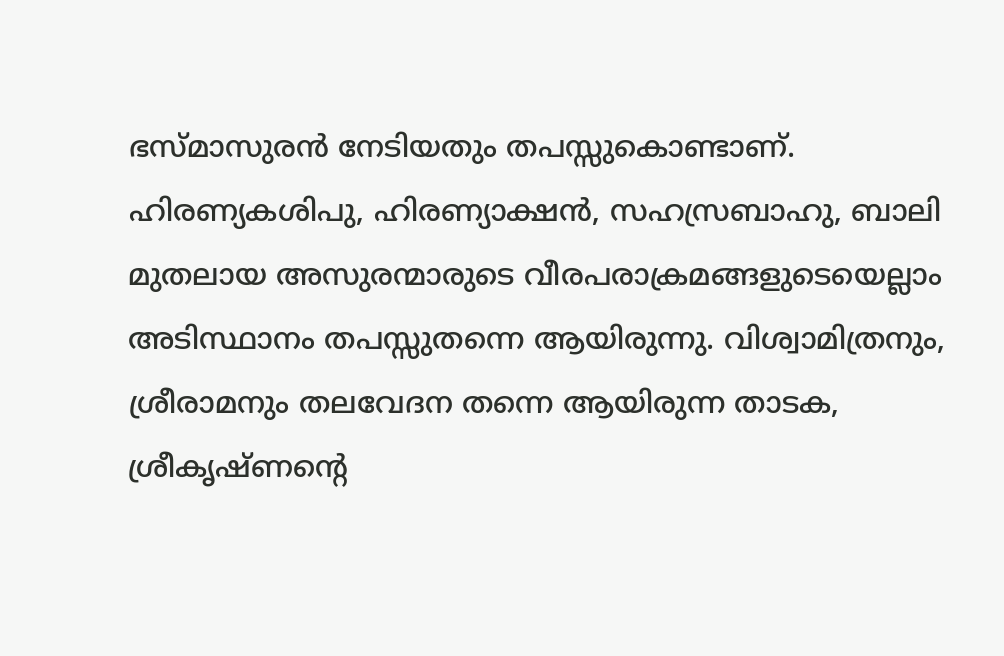ഭസ്മാസുരന്‍ നേടിയതും തപസ്സുകൊണ്ടാണ്. ഹിരണ്യകശിപു, ഹിരണ്യാക്ഷന്‍, സഹസ്രബാഹു, ബാലി മുതലായ അസുരന്മാരുടെ വീരപരാക്രമങ്ങളുടെയെല്ലാം അടിസ്ഥാനം തപസ്സുതന്നെ ആയിരുന്നു. വിശ്വാമിത്രനും, ശ്രീരാമനും തലവേദന തന്നെ ആയിരുന്ന താടക, ശ്രീകൃഷ്ണന്റെ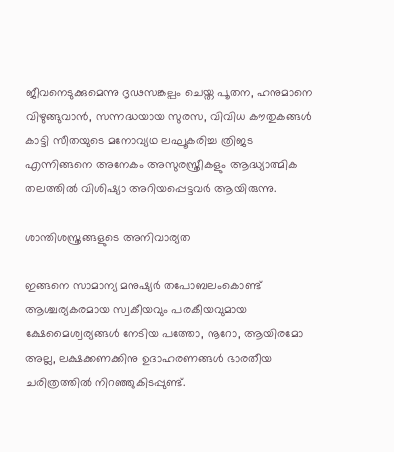ജീവനെടുക്കുമെന്നു ദൃഢസങ്കല്പം ചെയ്ത പൂതന, ഹനുമാനെ വിഴുങ്ങുവാന്‍, സന്നദ്ധയായ സുരസ, വിവിധ കൗതുകങ്ങള്‍ കാട്ടി സീതയുടെ മനോവ്യഥ ലഘൂകരിച്ച ത്രിജട എന്നിങ്ങനെ അനേകം അസുരസ്ത്രീകളും ആദ്ധ്യാത്മിക തലത്തില്‍ വിശിഷ്യാ അറിയപ്പെട്ടവര്‍ ആയിരുന്നു.

ശാന്തിശസ്ത്രങ്ങളുടെ അനിവാര്യത

ഇങ്ങനെ സാമാന്യ മനുഷ്യര്‍ തപോബലംകൊണ്ട് ആശ്ചര്യകരമായ സ്വകീയവും പരകീയവുമായ ക്ഷേമൈശ്വര്യങ്ങള്‍ നേടിയ പത്തോ, നൂറോ, ആയിരമോ അല്ല, ലക്ഷക്കണക്കിനു ഉദാഹരണങ്ങള്‍ ഭാരതീയ ചരിത്രത്തില്‍ നിറഞ്ഞുകിടപ്പുണ്ട്.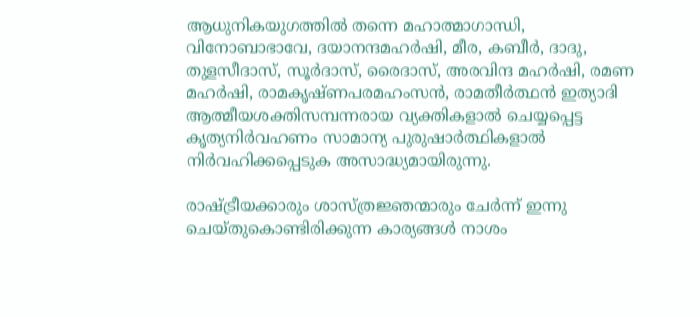ആധുനികയുഗത്തില്‍ തന്നെ മഹാത്മാഗാന്ധി, വിനോബാഭാവേ, ദയാനന്ദമഹര്‍ഷി, മീര, കബീര്‍, ദാദു, തുളസീദാസ്, സൂര്‍ദാസ്, രൈദാസ്, അരവിന്ദ മഹര്‍ഷി, രമണ മഹര്‍ഷി, രാമകൃഷ്ണപരമഹംസന്‍, രാമതീര്‍ത്ഥന്‍ ഇത്യാദി ആത്മീയശക്തിസമ്പന്നരായ വ്യക്തികളാല്‍ ചെയ്യപ്പെട്ട കൃത്യനിര്‍വഹണം സാമാന്യ പുരുഷാര്‍ത്ഥികളാല്‍ നിര്‍വഹിക്കപ്പെടുക അസാദ്ധ്യമായിരുന്നു.

രാഷ്‌ട്രീയക്കാരും ശാസ്ത്രജ്ഞന്മാരും ചേര്‍ന്ന് ഇന്നു ചെയ്തുകൊണ്ടിരിക്കുന്ന കാര്യങ്ങള്‍ നാശം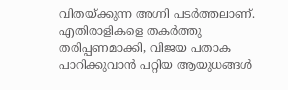വിതയ്‌ക്കുന്ന അഗ്നി പടര്‍ത്തലാണ്. എതിരാളികളെ തകര്‍ത്തു തരിപ്പണമാക്കി, വിജയ പതാക പാറിക്കുവാന്‍ പറ്റിയ ആയുധങ്ങള്‍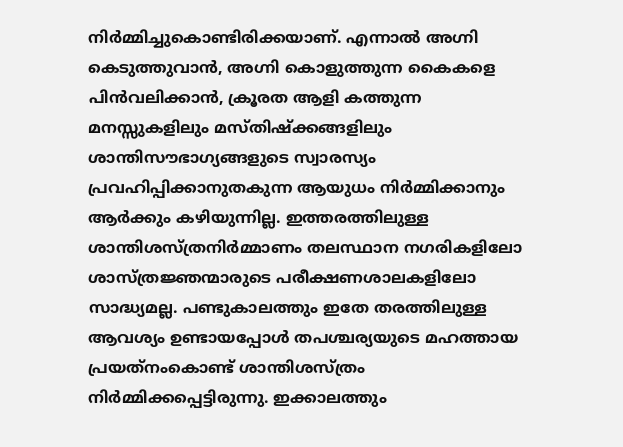നിര്‍മ്മിച്ചുകൊണ്ടിരിക്കയാണ്. എന്നാല്‍ അഗ്നി കെടുത്തുവാന്‍, അഗ്നി കൊളുത്തുന്ന കൈകളെ പിന്‍വലിക്കാന്‍, ക്രൂരത ആളി കത്തുന്ന മനസ്സുകളിലും മസ്തിഷ്‌ക്കങ്ങളിലും ശാന്തിസൗഭാഗ്യങ്ങളുടെ സ്വാരസ്യം പ്രവഹിപ്പിക്കാനുതകുന്ന ആയുധം നിര്‍മ്മിക്കാനും ആര്‍ക്കും കഴിയുന്നില്ല. ഇത്തരത്തിലുള്ള ശാന്തിശസ്ത്രനിര്‍മ്മാണം തലസ്ഥാന നഗരികളിലോ ശാസ്ത്രജ്ഞന്മാരുടെ പരീക്ഷണശാലകളിലോ സാദ്ധ്യമല്ല. പണ്ടുകാലത്തും ഇതേ തരത്തിലുള്ള ആവശ്യം ഉണ്ടായപ്പോള്‍ തപശ്ചര്യയുടെ മഹത്തായ പ്രയത്‌നംകൊണ്ട് ശാന്തിശസ്ത്രം നിര്‍മ്മിക്കപ്പെട്ടിരുന്നു. ഇക്കാലത്തും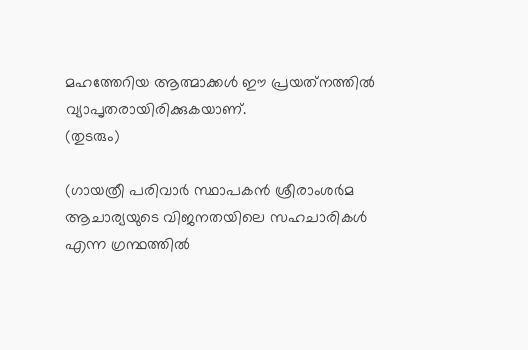മഹത്തേറിയ ആത്മാക്കള്‍ ഈ പ്രയത്‌നത്തില്‍ വ്യാപൃതരായിരിക്കുകയാണ്.
(തുടരും)

(ഗായത്രീ പരിവാര്‍ സ്ഥാപകന്‍ ശ്രീരാംശര്‍മ ആചാര്യയുടെ വിജനതയിലെ സഹചാരികള്‍ എന്ന ഗ്രന്ഥത്തില്‍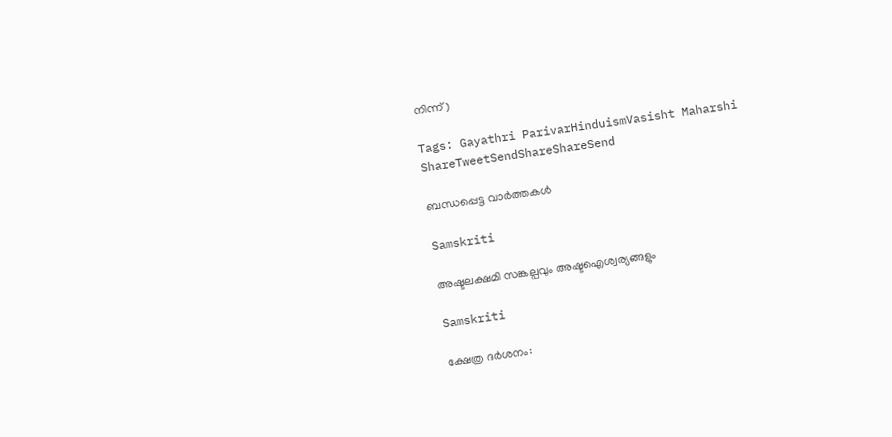നിന്ന്)

Tags: Gayathri ParivarHinduismVasisht Maharshi
ShareTweetSendShareShareSend

ബന്ധപ്പെട്ട വാര്‍ത്തകള്‍

Samskriti

അഷ്ടലക്ഷമി സങ്കല്പവും അഷ്ടഐശ്വര്യങ്ങളും

Samskriti

ക്ഷേത്ര ദര്‍ശനം: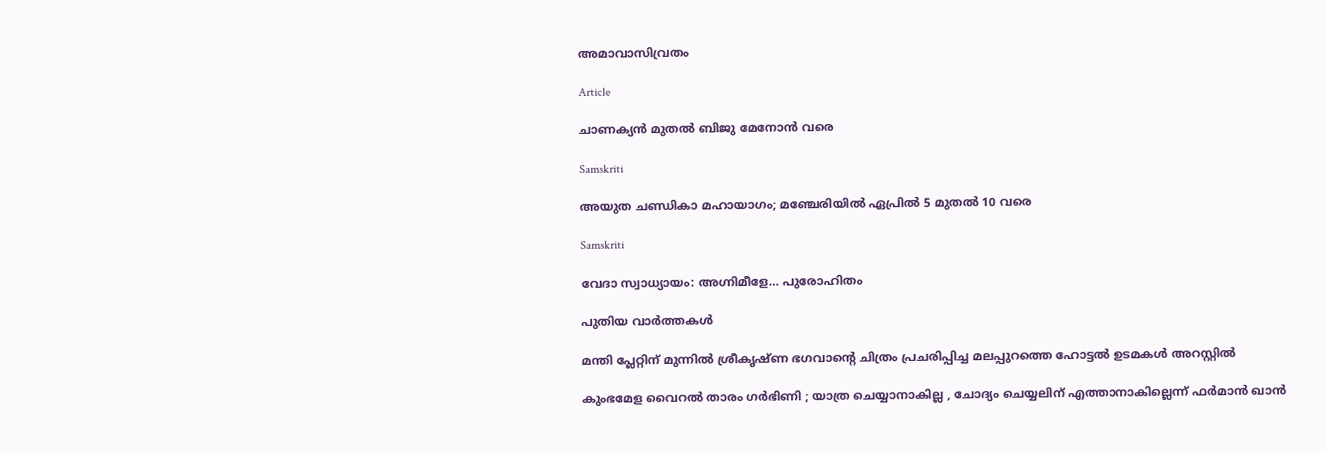അമാവാസിവ്രതം

Article

ചാണക്യന്‍ മുതല്‍ ബിജു മേനോന്‍ വരെ

Samskriti

അയുത ചണ്ഡികാ മഹായാഗം; മഞ്ചേരിയില്‍ ഏപ്രില്‍ 5 മുതല്‍ 10 വരെ

Samskriti

വേദാ സ്വാധ്യായം: അഗ്നിമീളേ… പുരോഹിതം

പുതിയ വാര്‍ത്തകള്‍

മന്തി പ്ലേറ്റിന് മുന്നില്‍ ശ്രീകൃഷ്ണ ഭഗവാന്റെ ചിത്രം പ്രചരിപ്പിച്ച മലപ്പുറത്തെ ഹോട്ടല്‍ ഉടമകള്‍ അറസ്റ്റില്‍

കുംഭമേള വൈറല്‍ താരം ഗര്‍ഭിണി ; യാത്ര ചെയ്യാനാകില്ല , ചോദ്യം ചെയ്യലിന് എത്താനാകില്ലെന്ന് ഫർമാൻ ഖാൻ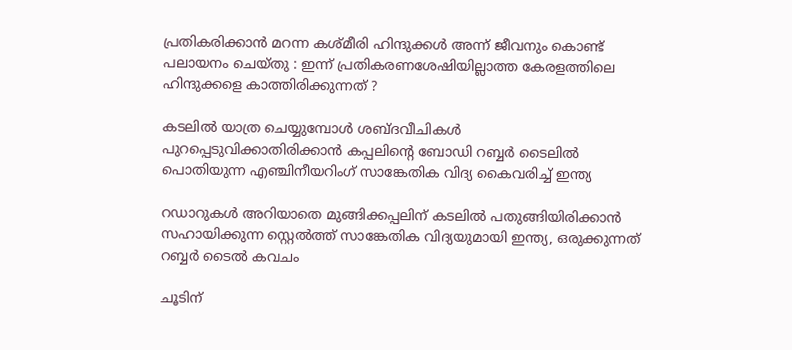പ്രതികരിക്കാൻ മറന്ന കശ്മീരി ഹിന്ദുക്കൾ അന്ന് ജീവനും കൊണ്ട് പലായനം ചെയ്തു : ഇന്ന് പ്രതികരണശേഷിയില്ലാത്ത കേരളത്തിലെ ഹിന്ദുക്കളെ കാത്തിരിക്കുന്നത് ?

കടലില്‍ യാത്ര ചെയ്യുമ്പോള്‍ ശബ്ദവീചികള്‍ പുറപ്പെടുവിക്കാതിരിക്കാന്‍ കപ്പലിന്‍റെ ബോഡി റബ്ബര്‍ ടൈലില്‍ പൊതിയുന്ന എഞ്ചിനീയറിംഗ് സാങ്കേതിക വിദ്യ കൈവരിച്ച് ഇന്ത്യ

റഡാറുകള്‍ അറിയാതെ മുങ്ങിക്കപ്പലിന് കടലില്‍ പതുങ്ങിയിരിക്കാന്‍ സഹായിക്കുന്ന സ്റ്റെല്‍ത്ത് സാങ്കേതിക വിദ്യയുമായി ഇന്ത്യ, ഒരുക്കുന്നത് റബ്ബര്‍ ടൈല്‍ കവചം

ചൂടിന്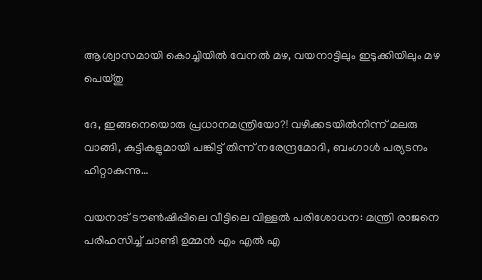ആശ്വാസമായി കൊച്ചിയില്‍ വേനല്‍ മഴ, വയനാട്ടിലും ഇടുക്കിയിലും മഴ പെയ്തു

ദേ, ഇങ്ങനെയൊരു പ്രധാനമന്ത്രിയോ?! വഴിക്കടയിൽനിന്ന് മലരു വാങ്ങി, കുട്ടികളുമായി പങ്കിട്ട് തിന്ന് നരേന്ദ്രമോദി, ബംഗാൾ പര്യടനം ഹിറ്റാകുന്നു…

വയനാട് ടൗണ്‍ഷിപ്പിലെ വീട്ടിലെ വിള്ളല്‍ പരിശോധന: മന്ത്രി രാജനെ പരിഹസിച്ച് ചാണ്ടി ഉമ്മന്‍ എം എല്‍ എ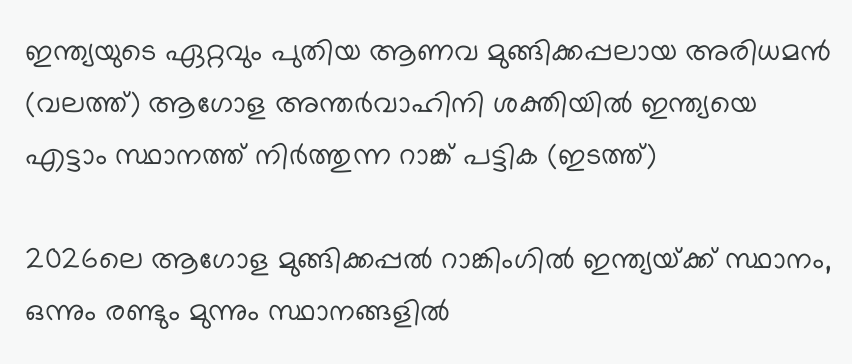ഇന്ത്യയുടെ ഏറ്റവും പുതിയ ആണവ മുങ്ങിക്കപ്പലായ അരിധമന്‍ (വലത്ത്) ആഗോള അന്തര്‍വാഹിനി ശക്തിയില്‍ ഇന്ത്യയെ എട്ടാം സ്ഥാനത്ത് നിര്‍ത്തുന്ന റാങ്ക് പട്ടിക (ഇടത്ത്)

2026ലെ ആഗോള മുങ്ങിക്കപ്പല്‍ റാങ്കിംഗില്‍ ഇന്ത്യയ്‌ക്ക് സ്ഥാനം, ഒന്നും രണ്ടും മുന്നും സ്ഥാനങ്ങളില്‍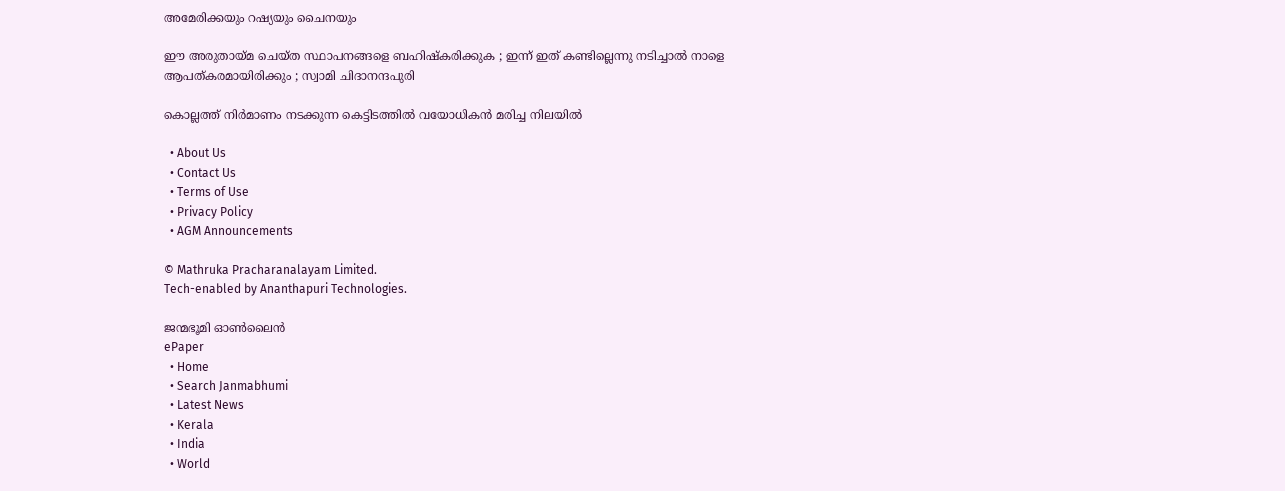അമേരിക്കയും റഷ്യയും ചൈനയും

ഈ അരുതായ്‌മ ചെയ്ത സ്ഥാപനങ്ങളെ ബഹിഷ്കരിക്കുക ; ഇന്ന് ഇത് കണ്ടില്ലെന്നു നടിച്ചാൽ നാളെ ആപത്കരമായിരിക്കും ; സ്വാമി ചിദാനന്ദപുരി

കൊല്ലത്ത് നിര്‍മാണം നടക്കുന്ന കെട്ടിടത്തില്‍ വയോധികന്‍ മരിച്ച നിലയില്‍

  • About Us
  • Contact Us
  • Terms of Use
  • Privacy Policy
  • AGM Announcements

© Mathruka Pracharanalayam Limited.
Tech-enabled by Ananthapuri Technologies.

ജന്മഭൂമി ഓണ്‍ലൈന്‍
ePaper
  • Home
  • Search Janmabhumi
  • Latest News
  • Kerala
  • India
  • World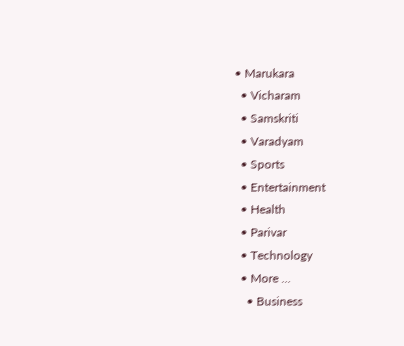• Marukara
  • Vicharam
  • Samskriti
  • Varadyam
  • Sports
  • Entertainment
  • Health
  • Parivar
  • Technology
  • More …
    • Business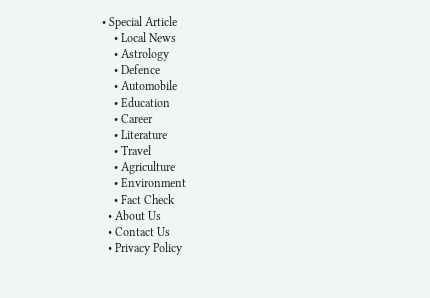• Special Article
    • Local News
    • Astrology
    • Defence
    • Automobile
    • Education
    • Career
    • Literature
    • Travel
    • Agriculture
    • Environment
    • Fact Check
  • About Us
  • Contact Us
  • Privacy Policy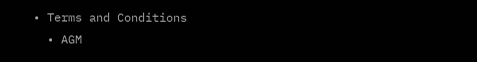• Terms and Conditions
  • AGM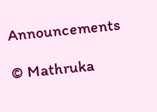Announcements

© Mathruka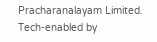Pracharanalayam Limited.
Tech-enabled by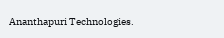Ananthapuri Technologies.